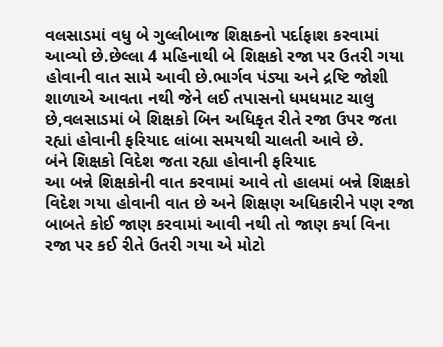વલસાડમાં વધુ બે ગુલ્લીબાજ શિક્ષકનો પર્દાફાશ કરવામાં આવ્યો છે.છેલ્લા 4 મહિનાથી બે શિક્ષકો રજા પર ઉતરી ગયા હોવાની વાત સામે આવી છે.ભાર્ગવ પંડ્યા અને દ્રષ્ટિ જોશી શાળાએ આવતા નથી જેને લઈ તપાસનો ધમધમાટ ચાલુ છે,વલસાડમાં બે શિક્ષકો બિન અધિકૃત રીતે રજા ઉપર જતા રહ્યાં હોવાની ફરિયાદ લાંબા સમયથી ચાલતી આવે છે.
બંને શિક્ષકો વિદેશ જતા રહ્યા હોવાની ફરિયાદ
આ બન્ને શિક્ષકોની વાત કરવામાં આવે તો હાલમાં બન્ને શિક્ષકો વિદેશ ગયા હોવાની વાત છે અને શિક્ષણ અધિકારીને પણ રજા બાબતે કોઈ જાણ કરવામાં આવી નથી તો જાણ કર્યા વિના રજા પર કઈ રીતે ઉતરી ગયા એ મોટો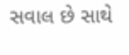સવાલ છે સાથે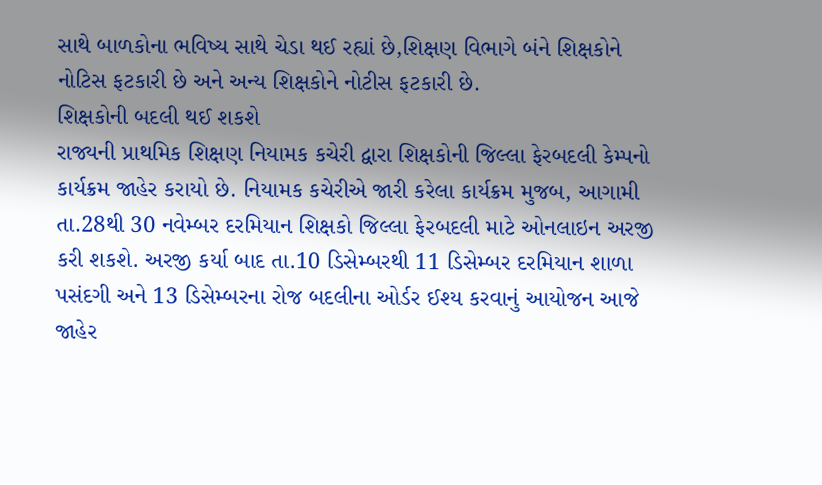સાથે બાળકોના ભવિષ્ય સાથે ચેડા થઈ રહ્યાં છે,શિક્ષણ વિભાગે બંને શિક્ષકોને નોટિસ ફટકારી છે અને અન્ય શિક્ષકોને નોટીસ ફટકારી છે.
શિક્ષકોની બદલી થઈ શકશે
રાજ્યની પ્રાથમિક શિક્ષણ નિયામક કચેરી દ્વારા શિક્ષકોની જિલ્લા ફેરબદલી કેમ્પનો કાર્યક્રમ જાહેર કરાયો છે. નિયામક કચેરીએ જારી કરેલા કાર્યક્રમ મુજબ, આગામી તા.28થી 30 નવેમ્બર દરમિયાન શિક્ષકો જિલ્લા ફેરબદલી માટે ઓનલાઇન અરજી કરી શકશે. અરજી કર્યા બાદ તા.10 ડિસેમ્બરથી 11 ડિસેમ્બર દરમિયાન શાળા પસંદગી અને 13 ડિસેમ્બરના રોજ બદલીના ઓર્ડર ઈશ્ય કરવાનું આયોજન આજે જાહેર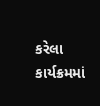કરેલા કાર્યક્રમમાં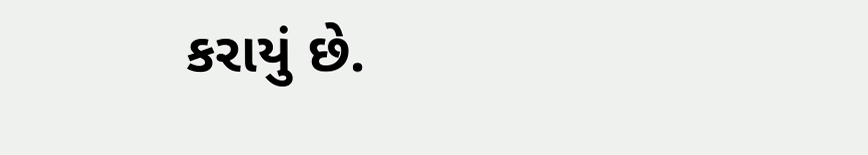કરાયું છે.